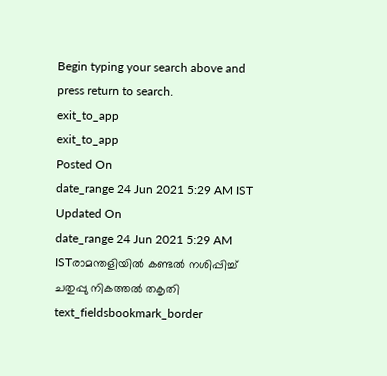Begin typing your search above and press return to search.
exit_to_app
exit_to_app
Posted On
date_range 24 Jun 2021 5:29 AM IST Updated On
date_range 24 Jun 2021 5:29 AM ISTരാമന്തളിയിൽ കണ്ടൽ നശിപ്പിച്ച് ചതുപ്പു നികത്തൽ തകൃതി
text_fieldsbookmark_border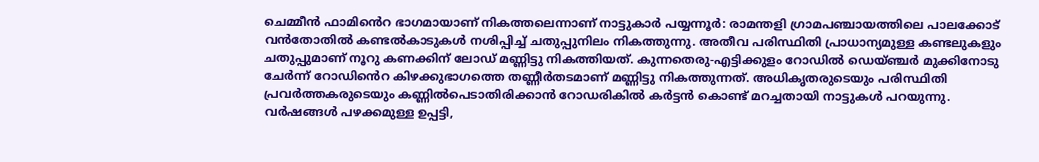ചെമ്മീൻ ഫാമിൻെറ ഭാഗമായാണ് നികത്തലെന്നാണ് നാട്ടുകാർ പയ്യന്നൂർ: രാമന്തളി ഗ്രാമപഞ്ചായത്തിലെ പാലക്കോട് വൻതോതിൽ കണ്ടൽകാടുകൾ നശിപ്പിച്ച് ചതുപ്പുനിലം നികത്തുന്നു. അതീവ പരിസ്ഥിതി പ്രാധാന്യമുള്ള കണ്ടലുകളും ചതുപ്പുമാണ് നൂറു കണക്കിന് ലോഡ് മണ്ണിട്ടു നികത്തിയത്. കുന്നതെരു-എട്ടിക്കുളം റോഡിൽ ഡെയ്ഞ്ചർ മുക്കിനോടു ചേർന്ന് റോഡിൻെറ കിഴക്കുഭാഗത്തെ തണ്ണീർതടമാണ് മണ്ണിട്ടു നികത്തുന്നത്. അധികൃതരുടെയും പരിസ്ഥിതി പ്രവർത്തകരുടെയും കണ്ണിൽപെടാതിരിക്കാൻ റോഡരികിൽ കർട്ടൻ കൊണ്ട് മറച്ചതായി നാട്ടുകൾ പറയുന്നു. വർഷങ്ങൾ പഴക്കമുള്ള ഉപ്പട്ടി,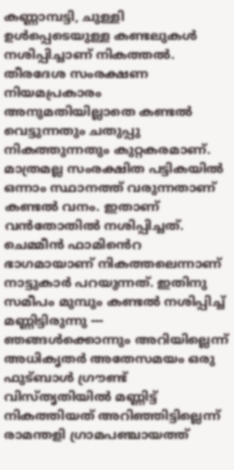കണ്ണാമ്പട്ടി, ചുള്ളി ഉൾപ്പെടെയുള്ള കണ്ടലുകൾ നശിപ്പിച്ചാണ് നികത്തൽ. തീരദേശ സംരക്ഷണ നിയമപ്രകാരം അനുമതിയില്ലാതെ കണ്ടൽ വെട്ടുന്നതും ചതുപ്പു നികത്തുന്നതും കുറ്റകരമാണ്. മാത്രമല്ല സംരക്ഷിത പട്ടികയിൽ ഒന്നാം സ്ഥാനത്ത് വരുന്നതാണ് കണ്ടൽ വനം. ഇതാണ് വൻതോതിൽ നശിപ്പിച്ചത്. ചെമ്മീൻ ഫാമിൻെറ ഭാഗമായാണ് നികത്തലെന്നാണ് നാട്ടുകാർ പറയുന്നത്. ഇതിനു സമീപം മുമ്പും കണ്ടൽ നശിപ്പിച്ച് മണ്ണിട്ടിരുന്നു --- ഞങ്ങൾക്കൊന്നും അറിയില്ലെന്ന് അധികൃതർ അതേസമയം ഒരു ഫുട്ബാൾ ഗ്രൗണ്ട് വിസ്തൃതിയിൽ മണ്ണിട്ട് നികത്തിയത് അറിഞ്ഞിട്ടില്ലെന്ന് രാമന്തളി ഗ്രാമപഞ്ചായത്ത്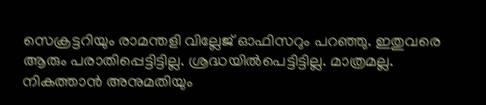സെക്രട്ടറിയും രാമന്തളി വില്ലേജ് ഓഫിസറും പറഞ്ഞു. ഇതുവരെ ആരും പരാതിപ്പെട്ടിട്ടില്ല. ശ്രദ്ധയിൽപെട്ടിട്ടില്ല. മാത്രമല്ല. നികത്താൻ അനുമതിയും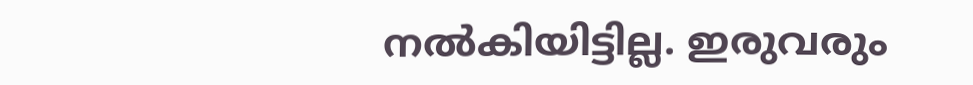നൽകിയിട്ടില്ല. ഇരുവരും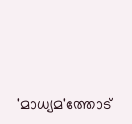'മാധ്യമ'ത്തോട്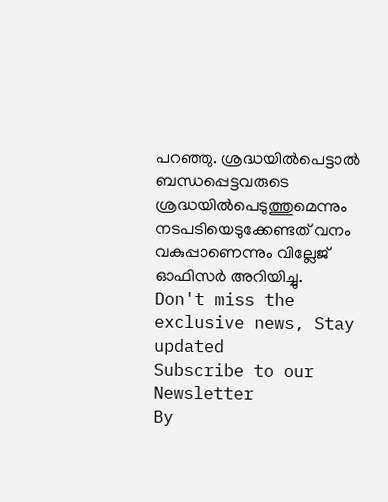പറഞ്ഞു. ശ്രദ്ധയിൽപെട്ടാൽ ബന്ധപ്പെട്ടവരുടെ ശ്രദ്ധയിൽപെടുത്തുമെന്നും നടപടിയെടുക്കേണ്ടത് വനം വകുപ്പാണെന്നും വില്ലേജ് ഓഫിസർ അറിയിച്ചു.
Don't miss the exclusive news, Stay updated
Subscribe to our Newsletter
By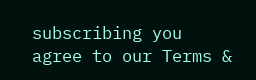subscribing you agree to our Terms &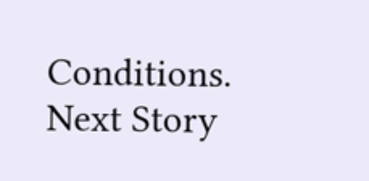Conditions.
Next Story